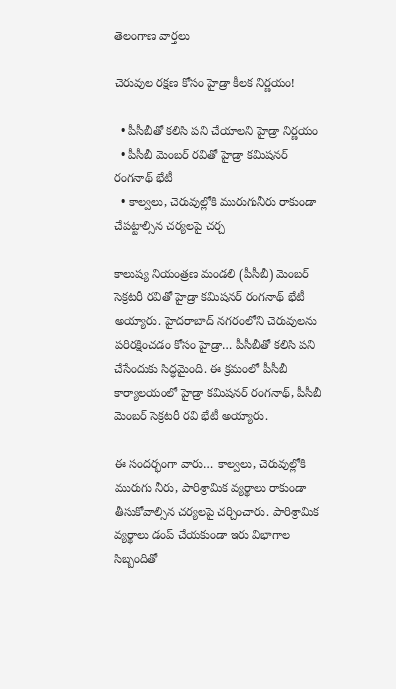తెలంగాణ వార్తలు

చెరువుల రక్షణ కోసం హైడ్రా కీలక నిర్ణయం!

  • పీసీబీతో కలిసి పని చేయాలని హైడ్రా నిర్ణయం
  • పీసీబీ మెంబర్ రవితో హైడ్రా కమిషనర్ రంగనాథ్ భేటీ
  • కాల్వలు, చెరువుల్లోకి మురుగునీరు రాకుండా చేపట్టాల్సిన చర్యలపై చర్చ

కాలుష్య నియంత్రణ మండలి (పీసీబీ) మెంబర్ సెక్రటరీ రవితో హైడ్రా కమిషనర్ రంగనాథ్ భేటీ అయ్యారు. హైదరాబాద్ నగరంలోని చెరువులను పరిరక్షించడం కోసం హైడ్రా… పీసీబీతో కలిసి పని చేసేందుకు సిద్ధమైంది. ఈ క్రమంలో పీసీబీ కార్యాలయంలో హైడ్రా కమిషనర్ రంగనాథ్, పీసీబీ మెంబర్ సెక్రటరీ రవి భేటీ అయ్యారు.

ఈ సందర్భంగా వారు… కాల్వలు, చెరువుల్లోకి మురుగు నీరు, పారిశ్రామిక వ్యర్థాలు రాకుండా తీసుకోవాల్సిన చర్యలపై చర్చించారు. పారిశ్రామిక వ్యర్థాలు డంప్ చేయకుండా ఇరు విభాగాల సిబ్బందితో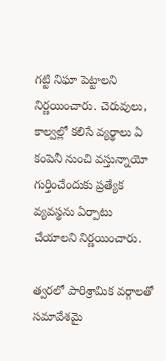గట్టి నిఘా పెట్టాలని నిర్ణయించారు. చెరువులు, కాల్వల్లో కలిసే వ్యర్థాలు ఏ కంపెనీ నుంచి వస్తున్నాయో గుర్తించేందుకు ప్రత్యేక వ్యవస్థను ఏర్పాటు చేయాలని నిర్ణయించారు.

త్వరలో పారిశ్రామిక వర్గాలతో సమావేశమై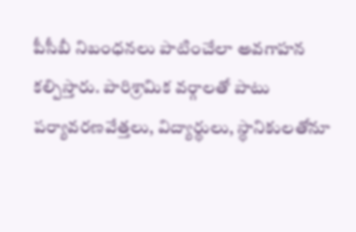పీసీబీ నిబంధనలు పాటించేలా అవగాహన కల్పిస్తారు. పారిశ్రామిక వర్గాలతో పాటు పర్యావరణవేత్తలు, విద్యార్థులు, స్థానికులతోనూ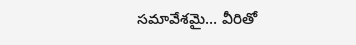సమావేశమై… వీరితో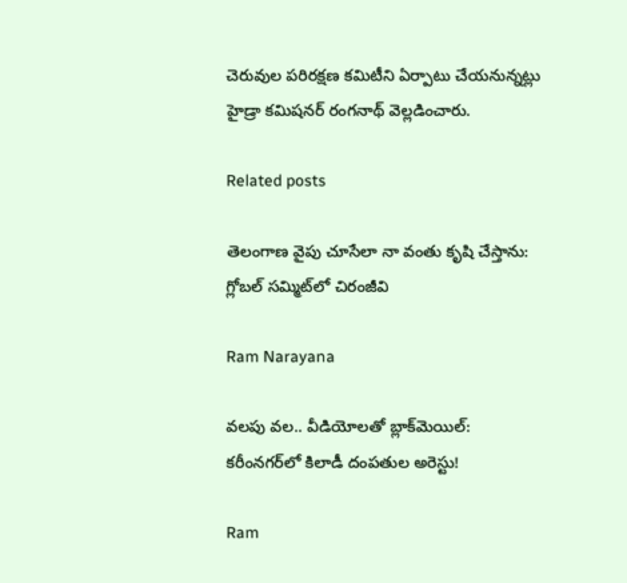చెరువుల పరిరక్షణ కమిటీని ఏర్పాటు చేయనున్నట్లు హైడ్రా కమిషనర్ రంగనాథ్ వెల్లడించారు.

Related posts

తెలంగాణ వైపు చూసేలా నా వంతు కృషి చేస్తాను: గ్లోబల్ సమ్మిట్‌లో చిరంజీవి

Ram Narayana

వలపు వల.. వీడియోలతో బ్లాక్‌మెయిల్: కరీంనగర్‌లో కిలాడీ దంపతుల అరెస్టు!

Ram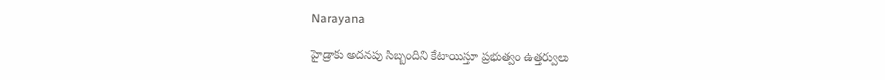Narayana

హైడ్రాకు అదనపు సిబ్బందిని కేటాయిస్తూ ప్రభుత్వం ఉత్తర్వులు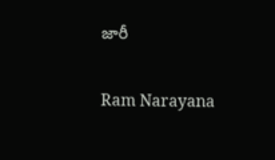జారీ

Ram Narayana